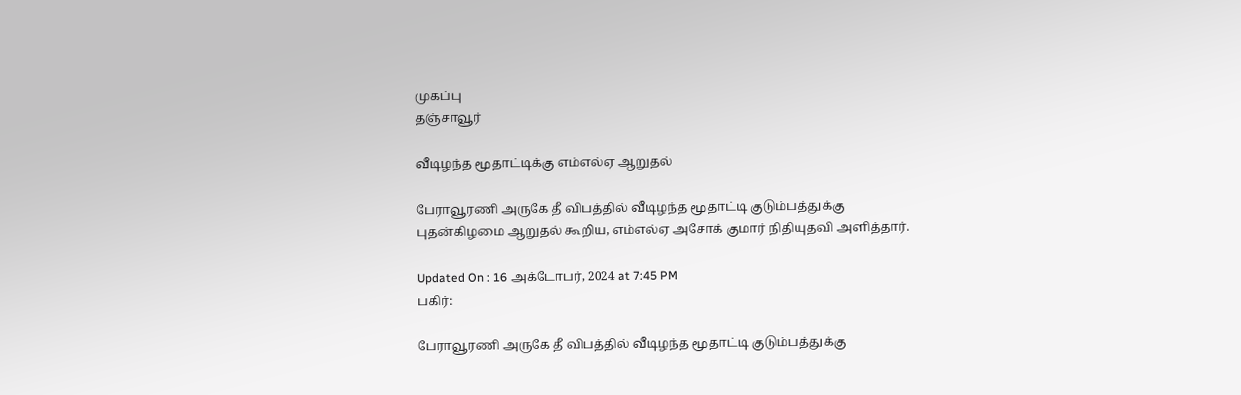முகப்பு
தஞ்சாவூர்

வீடிழந்த மூதாட்டிக்கு எம்எல்ஏ ஆறுதல்

பேராவூரணி அருகே தீ விபத்தில் வீடிழந்த மூதாட்டி குடும்பத்துக்கு புதன்கிழமை ஆறுதல் கூறிய, எம்எல்ஏ அசோக் குமார் நிதியுதவி அளித்தார்.

Updated On : 16 அக்டோபர், 2024 at 7:45 PM
பகிர்:

பேராவூரணி அருகே தீ விபத்தில் வீடிழந்த மூதாட்டி குடும்பத்துக்கு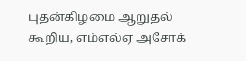புதன்கிழமை ஆறுதல் கூறிய, எம்எல்ஏ அசோக்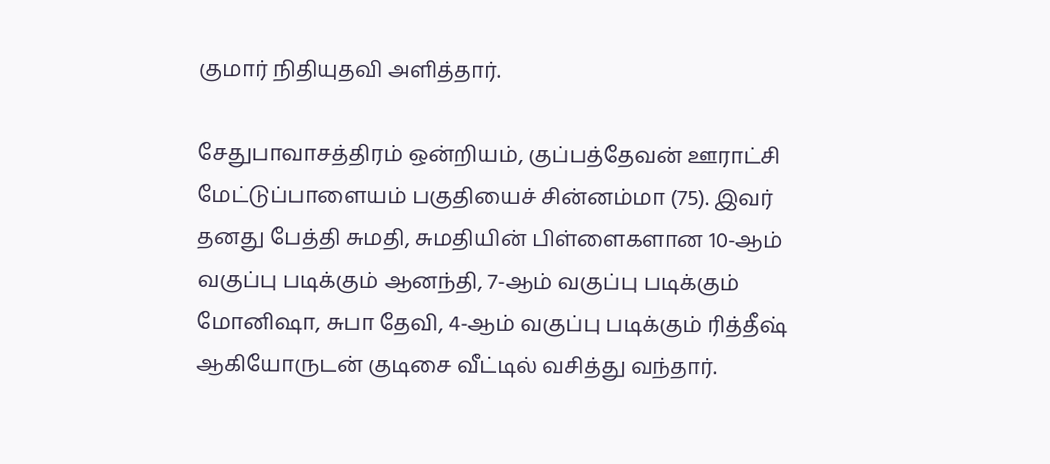குமார் நிதியுதவி அளித்தார்.

சேதுபாவாசத்திரம் ஒன்றியம், குப்பத்தேவன் ஊராட்சி மேட்டுப்பாளையம் பகுதியைச் சின்னம்மா (75). இவர் தனது பேத்தி சுமதி, சுமதியின் பிள்ளைகளான 10-ஆம் வகுப்பு படிக்கும் ஆனந்தி, 7-ஆம் வகுப்பு படிக்கும் மோனிஷா, சுபா தேவி, 4-ஆம் வகுப்பு படிக்கும் ரித்தீஷ் ஆகியோருடன் குடிசை வீட்டில் வசித்து வந்தார்.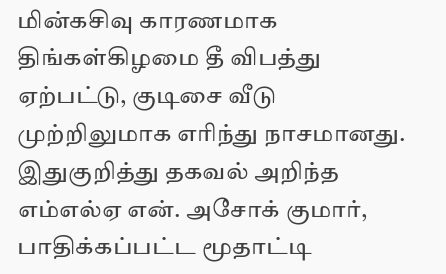மின்கசிவு காரணமாக திங்கள்கிழமை தீ விபத்து ஏற்பட்டு, குடிசை வீடு முற்றிலுமாக எரிந்து நாசமானது. இதுகுறித்து தகவல் அறிந்த எம்எல்ஏ என். அசோக் குமார், பாதிக்கப்பட்ட மூதாட்டி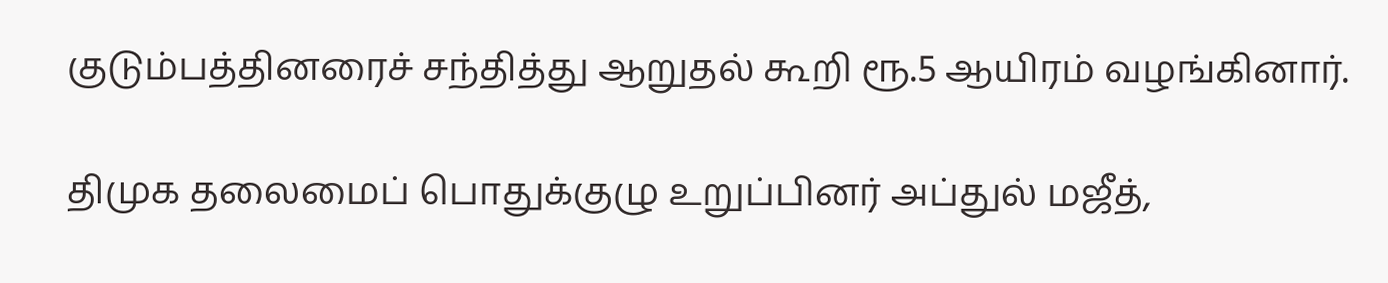குடும்பத்தினரைச் சந்தித்து ஆறுதல் கூறி ரூ.5 ஆயிரம் வழங்கினார்.

திமுக தலைமைப் பொதுக்குழு உறுப்பினர் அப்துல் மஜீத்,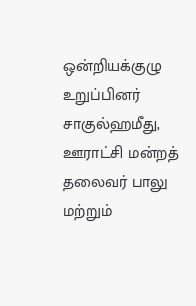ஒன்றியக்குழு உறுப்பினர் சாகுல்ஹமீது, ஊராட்சி மன்றத் தலைவர் பாலு மற்றும்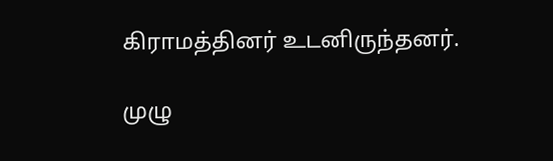கிராமத்தினர் உடனிருந்தனர்.

முழு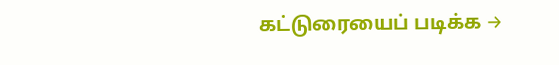கட்டுரையைப் படிக்க →